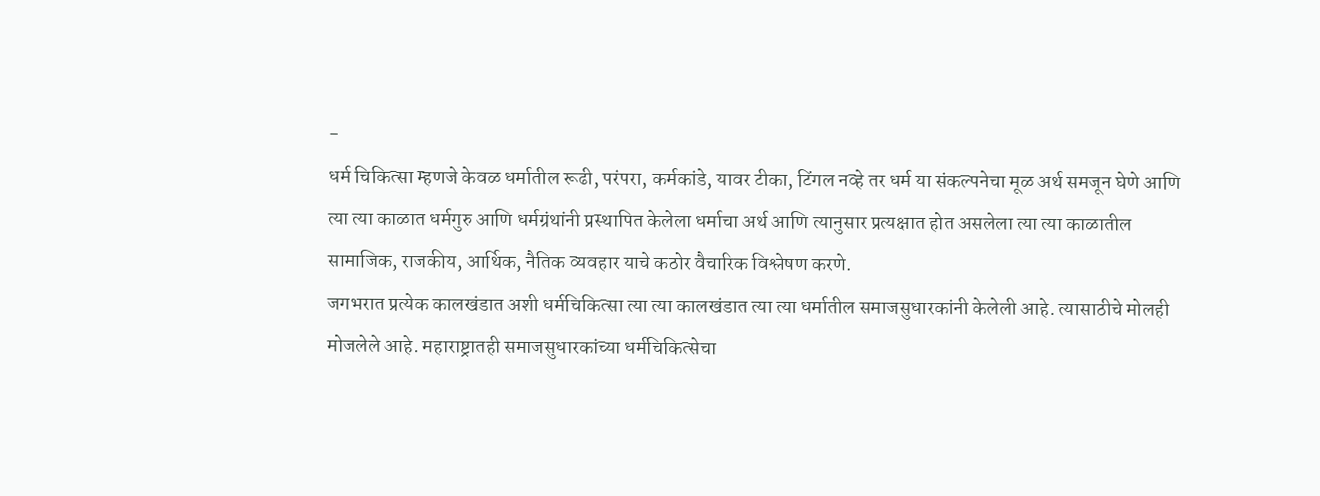-
धर्म चिकित्सा म्हणजे केवळ धर्मातील रूढी, परंपरा, कर्मकांडे, यावर टीका, टिंगल नव्हे तर धर्म या संकल्पनेचा मूळ अर्थ समजून घेणे आणि त्या त्या काळात धर्मगुरु आणि धर्मग्रंथांनी प्रस्थापित केलेला धर्माचा अर्थ आणि त्यानुसार प्रत्यक्षात होत असलेला त्या त्या काळातील सामाजिक, राजकीय, आर्थिक, नैतिक व्यवहार याचे कठोर वैचारिक विश्लेषण करणे.
जगभरात प्रत्येक कालखंडात अशी धर्मचिकित्सा त्या त्या कालखंडात त्या त्या धर्मातील समाजसुधारकांनी केलेली आहे. त्यासाठीचे मोलही मोजलेले आहे. महाराष्ट्रातही समाजसुधारकांच्या धर्मचिकित्सेचा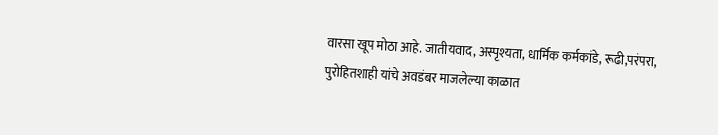वारसा खूप मोठा आहे. जातीयवाद, अस्पृश्यता, धार्मिक कर्मकांडे, रूढी,परंपरा, पुरोहितशाही यांचे अवडंबर माजलेल्या काळात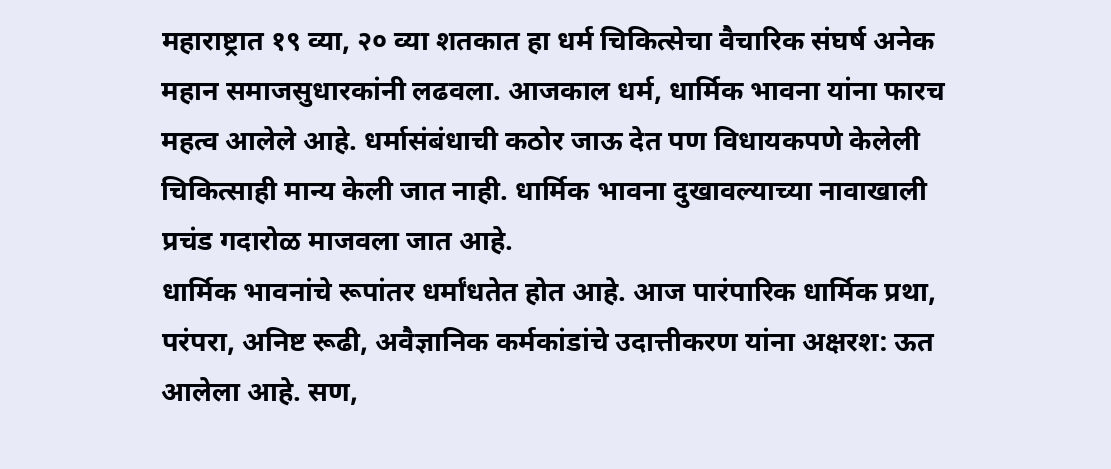महाराष्ट्रात १९ व्या, २० व्या शतकात हा धर्म चिकित्सेचा वैचारिक संघर्ष अनेक महान समाजसुधारकांनी लढवला. आजकाल धर्म, धार्मिक भावना यांना फारच महत्व आलेले आहे. धर्मासंबंधाची कठोर जाऊ देत पण विधायकपणे केलेली चिकित्साही मान्य केली जात नाही. धार्मिक भावना दुखावल्याच्या नावाखाली प्रचंड गदारोळ माजवला जात आहे.
धार्मिक भावनांचे रूपांतर धर्मांधतेत होत आहे. आज पारंपारिक धार्मिक प्रथा, परंपरा, अनिष्ट रूढी, अवैज्ञानिक कर्मकांडांचे उदात्तीकरण यांना अक्षरश: ऊत आलेला आहे. सण,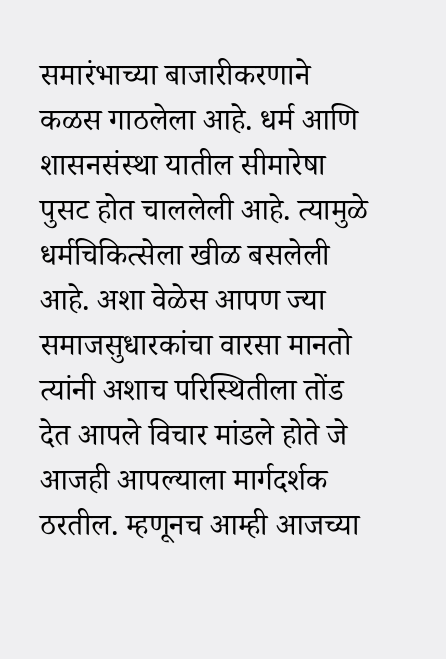समारंभाच्या बाजारीकरणाने कळस गाठलेला आहे. धर्म आणि शासनसंस्था यातील सीमारेषा पुसट होत चाललेली आहे. त्यामुळे धर्मचिकित्सेला खीळ बसलेली आहे. अशा वेळेस आपण ज्या समाजसुधारकांचा वारसा मानतो त्यांनी अशाच परिस्थितीला तोंड देत आपले विचार मांडले होते जे आजही आपल्याला मार्गदर्शक ठरतील. म्हणूनच आम्ही आजच्या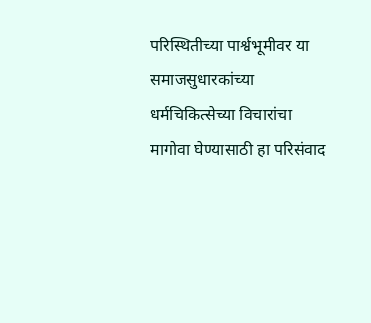परिस्थितीच्या पार्श्वभूमीवर या समाजसुधारकांच्या धर्मचिकित्सेच्या विचारांचा मागोवा घेण्यासाठी हा परिसंवाद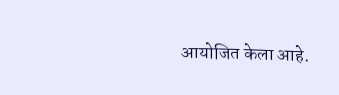आयोजित केला आहे.